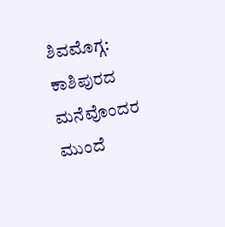ಶಿವಮೊಗ್ಗ: ಕಾಶಿಪುರದ ಮನೆವೊಂದರ ಮುಂದೆ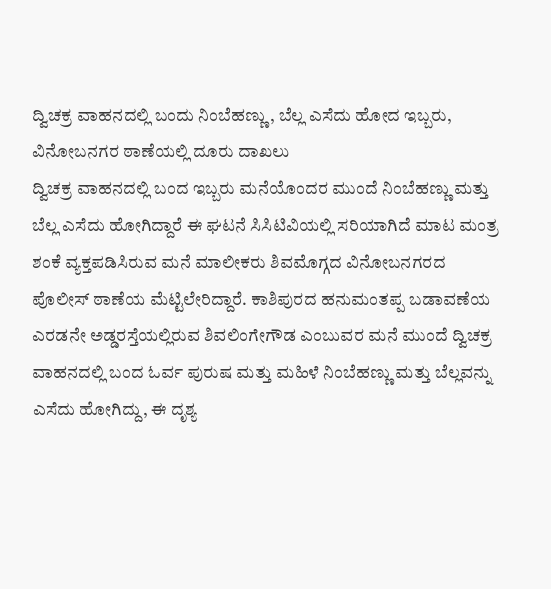ದ್ವಿಚಕ್ರ ವಾಹನದಲ್ಲಿ ಬಂದು ನಿಂಬೆಹಣ್ಣು, ಬೆಲ್ಲ ಎಸೆದು ಹೋದ ಇಬ್ಬರು, ವಿನೋಬನಗರ ಠಾಣೆಯಲ್ಲಿ ದೂರು ದಾಖಲು
ದ್ವಿಚಕ್ರ ವಾಹನದಲ್ಲಿ ಬಂದ ಇಬ್ಬರು ಮನೆಯೊಂದರ ಮುಂದೆ ನಿಂಬೆಹಣ್ಣು ಮತ್ತು ಬೆಲ್ಲ ಎಸೆದು ಹೋಗಿದ್ದಾರೆ ಈ ಘಟನೆ ಸಿಸಿಟಿವಿಯಲ್ಲಿ ಸರಿಯಾಗಿದೆ ಮಾಟ ಮಂತ್ರ ಶಂಕೆ ವ್ಯಕ್ತಪಡಿಸಿರುವ ಮನೆ ಮಾಲೀಕರು ಶಿವಮೊಗ್ಗದ ವಿನೋಬನಗರದ ಪೊಲೀಸ್ ಠಾಣೆಯ ಮೆಟ್ಟಿಲೇರಿದ್ದಾರೆ. ಕಾಶಿಪುರದ ಹನುಮಂತಪ್ಪ ಬಡಾವಣೆಯ ಎರಡನೇ ಅಡ್ಡರಸ್ತೆಯಲ್ಲಿರುವ ಶಿವಲಿಂಗೇಗೌಡ ಎಂಬುವರ ಮನೆ ಮುಂದೆ ದ್ವಿಚಕ್ರ ವಾಹನದಲ್ಲಿ ಬಂದ ಓರ್ವ ಪುರುಷ ಮತ್ತು ಮಹಿಳೆ ನಿಂಬೆಹಣ್ಣು ಮತ್ತು ಬೆಲ್ಲವನ್ನು ಎಸೆದು ಹೋಗಿದ್ದು, ಈ ದೃಶ್ಯ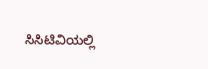ಸಿಸಿಟಿವಿಯಲ್ಲಿ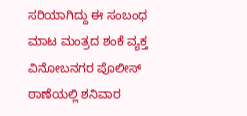ಸರಿಯಾಗಿದ್ದು ಈ ಸಂಬಂಧ ಮಾಟ ಮಂತ್ರದ ಶಂಕೆ ವ್ಯಕ್ತ ವಿನೋಬನಗರ ಪೊಲೀಸ್ ಠಾಣೆಯಲ್ಲಿ ಶನಿವಾರ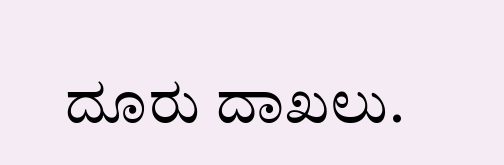ದೂರು ದಾಖಲು.